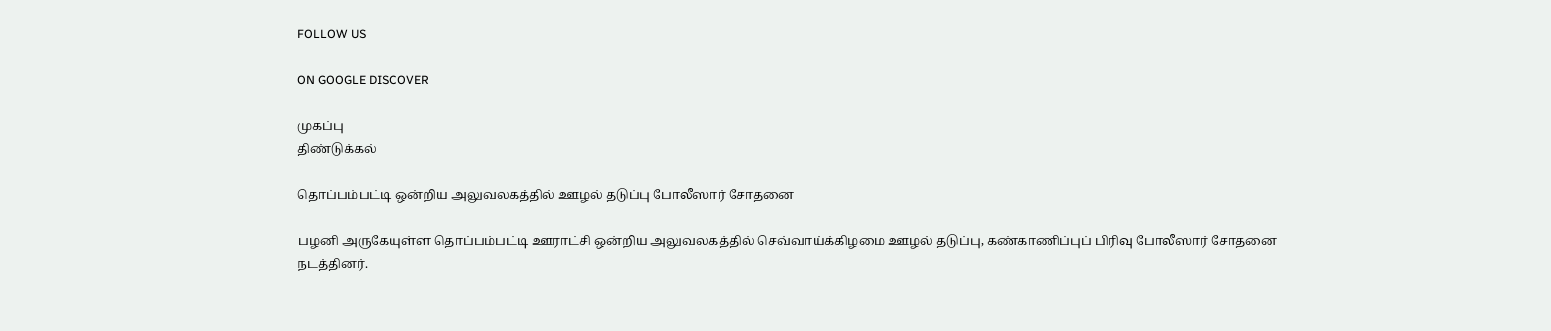FOLLOW US

ON GOOGLE DISCOVER

முகப்பு
திண்டுக்கல்

தொப்பம்பட்டி ஒன்றிய அலுவலகத்தில் ஊழல் தடுப்பு போலீஸார் சோதனை

பழனி அருகேயுள்ள தொப்பம்பட்டி ஊராட்சி ஒன்றிய அலுவலகத்தில் செவ்வாய்க்கிழமை ஊழல் தடுப்பு, கண்காணிப்புப் பிரிவு போலீஸார் சோதனை நடத்தினர்.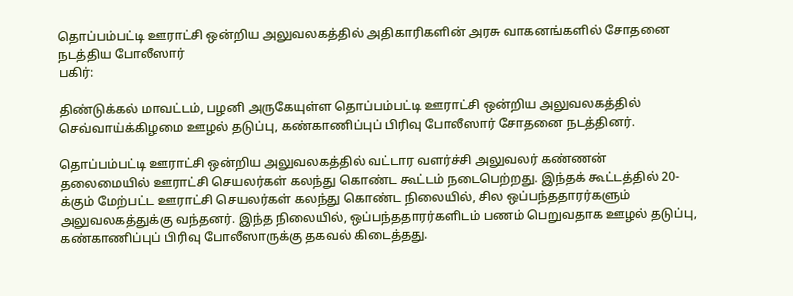தொப்பம்பட்டி ஊராட்சி ஒன்றிய அலுவலகத்தில் அதிகாரிகளின் அரசு வாகனங்களில் சோதனை நடத்திய போலீஸார்
பகிர்:

திண்டுக்கல் மாவட்டம், பழனி அருகேயுள்ள தொப்பம்பட்டி ஊராட்சி ஒன்றிய அலுவலகத்தில் செவ்வாய்க்கிழமை ஊழல் தடுப்பு, கண்காணிப்புப் பிரிவு போலீஸார் சோதனை நடத்தினர்.

தொப்பம்பட்டி ஊராட்சி ஒன்றிய அலுவலகத்தில் வட்டார வளர்ச்சி அலுவலர் கண்ணன் தலைமையில் ஊராட்சி செயலர்கள் கலந்து கொண்ட கூட்டம் நடைபெற்றது. இந்தக் கூட்டத்தில் 20-க்கும் மேற்பட்ட ஊராட்சி செயலர்கள் கலந்து கொண்ட நிலையில், சில ஒப்பந்ததாரர்களும் அலுவலகத்துக்கு வந்தனர். இந்த நிலையில், ஒப்பந்ததாரர்களிடம் பணம் பெறுவதாக ஊழல் தடுப்பு, கண்காணிப்புப் பிரிவு போலீஸாருக்கு தகவல் கிடைத்தது.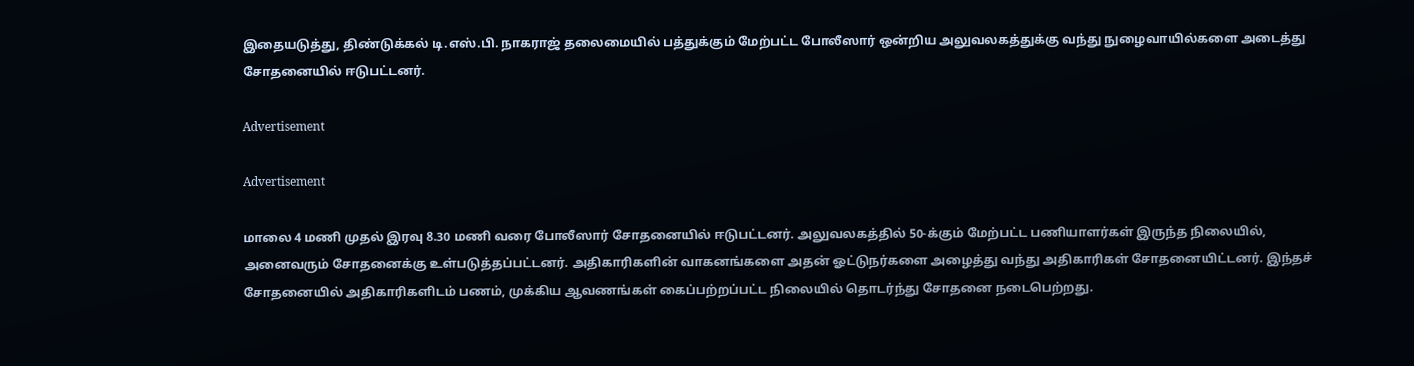இதையடுத்து, திண்டுக்கல் டி.எஸ்.பி. நாகராஜ் தலைமையில் பத்துக்கும் மேற்பட்ட போலீஸார் ஒன்றிய அலுவலகத்துக்கு வந்து நுழைவாயில்களை அடைத்து சோதனையில் ஈடுபட்டனர்.

Advertisement

Advertisement

மாலை 4 மணி முதல் இரவு 8.30 மணி வரை போலீஸார் சோதனையில் ஈடுபட்டனர். அலுவலகத்தில் 50-க்கும் மேற்பட்ட பணியாளர்கள் இருந்த நிலையில், அனைவரும் சோதனைக்கு உள்படுத்தப்பட்டனர். அதிகாரிகளின் வாகனங்களை அதன் ஓட்டுநர்களை அழைத்து வந்து அதிகாரிகள் சோதனையிட்டனர். இந்தச் சோதனையில் அதிகாரிகளிடம் பணம், முக்கிய ஆவணங்கள் கைப்பற்றப்பட்ட நிலையில் தொடர்ந்து சோதனை நடைபெற்றது.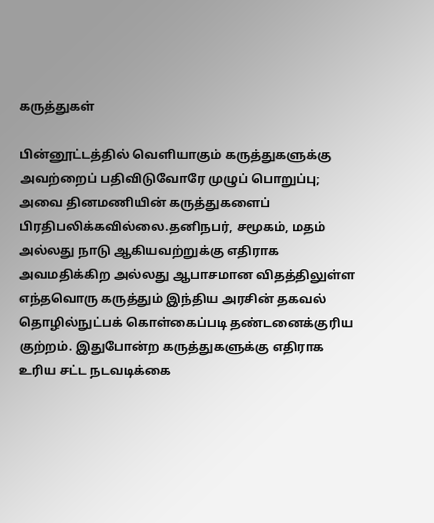கருத்துகள்

பின்னூட்டத்தில் வெளியாகும் கருத்துகளுக்கு அவற்றைப் பதிவிடுவோரே முழுப் பொறுப்பு; அவை தினமணியின் கருத்துகளைப் பிரதிபலிக்கவில்லை.தனிநபர், சமூகம், மதம் அல்லது நாடு ஆகியவற்றுக்கு எதிராக அவமதிக்கிற அல்லது ஆபாசமான விதத்திலுள்ள எந்தவொரு கருத்தும் இந்திய அரசின் தகவல் தொழில்நுட்பக் கொள்கைப்படி தண்டனைக்குரிய குற்றம். இதுபோன்ற கருத்துகளுக்கு எதிராக உரிய சட்ட நடவடிக்கை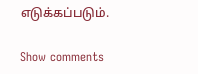எடுக்கப்படும்.

Show comments